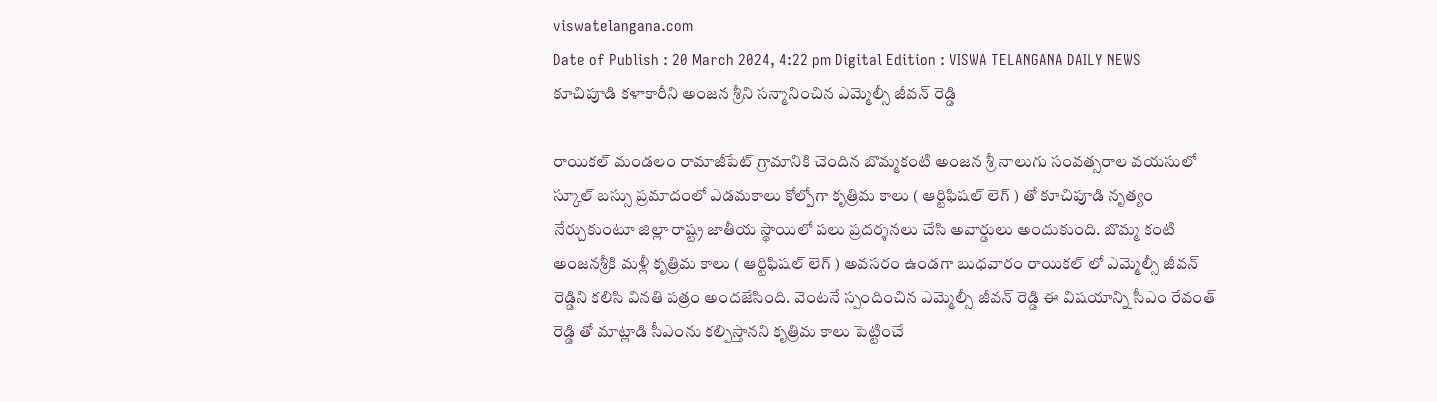viswatelangana.com
Date of Publish : 20 March 2024, 4:22 pm Digital Edition : VISWA TELANGANA DAILY NEWS
కూచిపూడి కళాకారీని అంజన శ్రీని సన్మానించిన ఎమ్మెల్సీ జీవన్ రెడ్డి

రాయికల్ మండలం రామాజీపేట్ గ్రామానికి చెందిన బొమ్మకంటి అంజన శ్రీ నాలుగు సంవత్సరాల వయసులో స్కూల్ బస్సు ప్రమాదంలో ఎడమకాలు కోల్పోగా కృత్రిమ కాలు ( ఆర్టిఫిషల్ లెగ్ ) తో కూచిపూడి నృత్యం నేర్చుకుంటూ జిల్లా రాష్ట్ర జాతీయ స్థాయిలో పలు ప్రదర్శనలు చేసి అవార్డులు అందుకుంది. బొమ్మ కంటి అంజనశ్రీకి మళ్లీ కృత్రిమ కాలు ( ఆర్టిఫిషల్ లెగ్ ) అవసరం ఉండగా బుధవారం రాయికల్ లో ఎమ్మెల్సీ జీవన్ రెడ్డిని కలిసి వినతి పత్రం అందజేసింది. వెంటనే స్పందించిన ఎమ్మెల్సీ జీవన్ రెడ్డి ఈ విషయాన్ని సీఎం రేవంత్ రెడ్డి తో మాట్లాడి సీఎంను కల్పిస్తానని కృత్రిమ కాలు పెట్టించే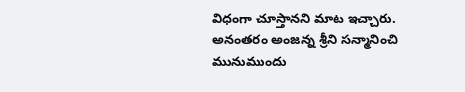విధంగా చూస్తానని మాట ఇచ్చారు. అనంతరం అంజన్న శ్రీని సన్మానించి మునుముందు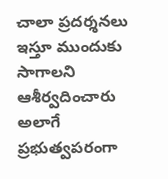చాలా ప్రదర్శనలు ఇస్తూ ముందుకు సాగాలని ఆశీర్వదించారు అలాగే ప్రభుత్వపరంగా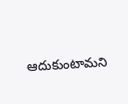ఆదుకుంటామని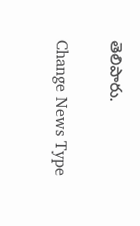తెలిపారు.

Change News Type